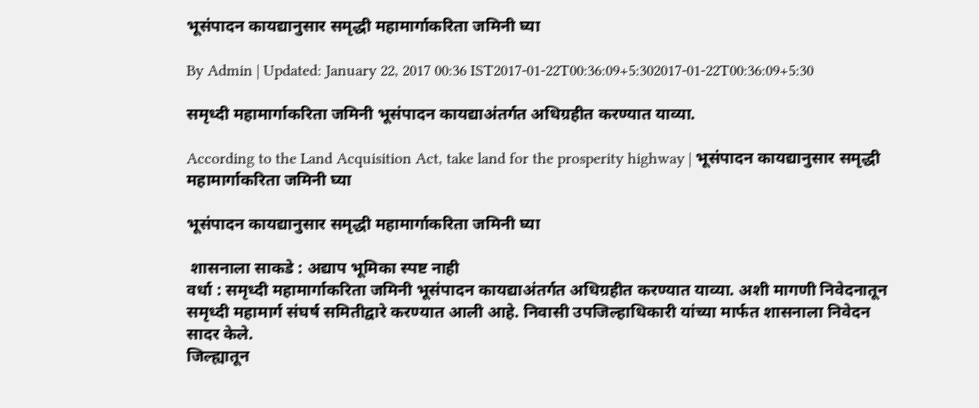भूसंपादन कायद्यानुसार समृद्धी महामार्गाकरिता जमिनी घ्या

By Admin | Updated: January 22, 2017 00:36 IST2017-01-22T00:36:09+5:302017-01-22T00:36:09+5:30

समृध्दी महामार्गाकरिता जमिनी भूसंपादन कायद्याअंतर्गत अधिग्रहीत करण्यात याव्या.

According to the Land Acquisition Act, take land for the prosperity highway | भूसंपादन कायद्यानुसार समृद्धी महामार्गाकरिता जमिनी घ्या

भूसंपादन कायद्यानुसार समृद्धी महामार्गाकरिता जमिनी घ्या

 शासनाला साकडे : अद्याप भूमिका स्पष्ट नाही
वर्धा : समृध्दी महामार्गाकरिता जमिनी भूसंपादन कायद्याअंतर्गत अधिग्रहीत करण्यात याव्या. अशी मागणी निवेदनातून समृध्दी महामार्ग संघर्ष समितीद्वारे करण्यात आली आहे. निवासी उपजिल्हाधिकारी यांच्या मार्फत शासनाला निवेदन सादर केले.
जिल्ह्यातून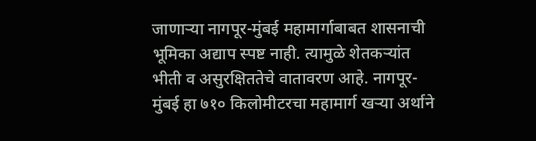जाणाऱ्या नागपूर-मुंबई महामार्गाबाबत शासनाची भूमिका अद्याप स्पष्ट नाही. त्यामुळे शेतकऱ्यांत भीती व असुरक्षिततेचे वातावरण आहे. नागपूर-मुंबई हा ७१० किलोमीटरचा महामार्ग खऱ्या अर्थाने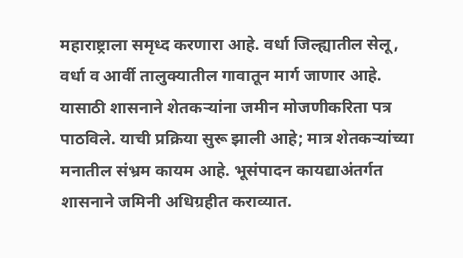महाराष्ट्राला समृध्द करणारा आहे. वर्धा जिल्ह्यातील सेलू, वर्धा व आर्वी तालुक्यातील गावातून मार्ग जाणार आहे. यासाठी शासनाने शेतकऱ्यांना जमीन मोजणीकरिता पत्र पाठविले. याची प्रक्रिया सुरू झाली आहे; मात्र शेतकऱ्यांच्या मनातील संभ्रम कायम आहे. भूसंपादन कायद्याअंतर्गत शासनाने जमिनी अधिग्रहीत कराव्यात.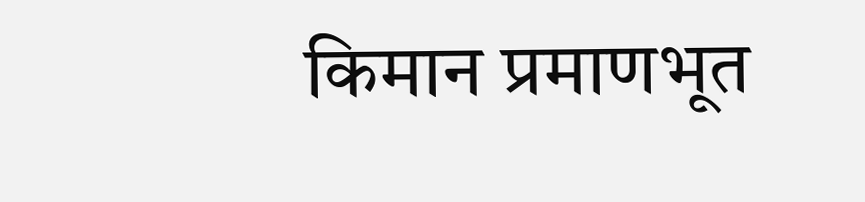किमान प्रमाणभूत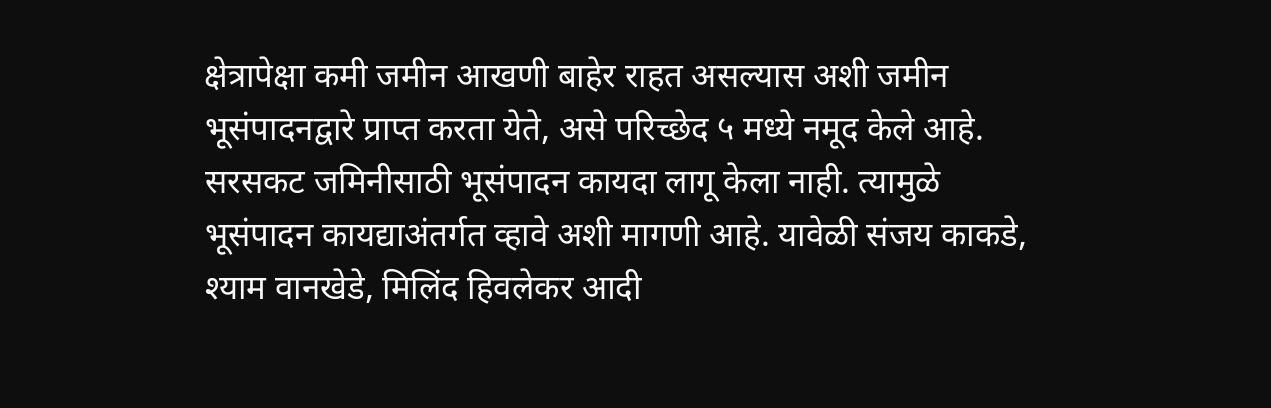क्षेत्रापेक्षा कमी जमीन आखणी बाहेर राहत असल्यास अशी जमीन भूसंपादनद्वारे प्राप्त करता येते, असे परिच्छेद ५ मध्ये नमूद केले आहे. सरसकट जमिनीसाठी भूसंपादन कायदा लागू केला नाही. त्यामुळे भूसंपादन कायद्याअंतर्गत व्हावे अशी मागणी आहे. यावेळी संजय काकडे, श्याम वानखेडे, मिलिंद हिवलेकर आदी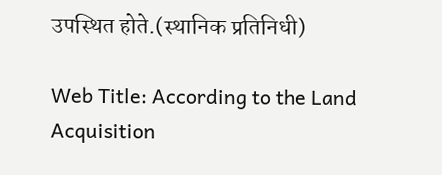उपस्थित होते.(स्थानिक प्रतिनिधी)

Web Title: According to the Land Acquisition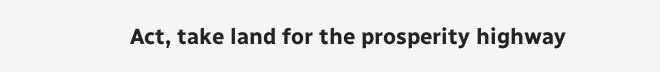Act, take land for the prosperity highway